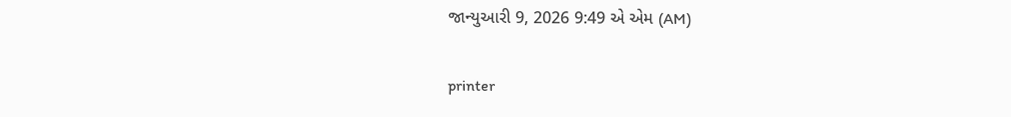જાન્યુઆરી 9, 2026 9:49 એ એમ (AM)

printer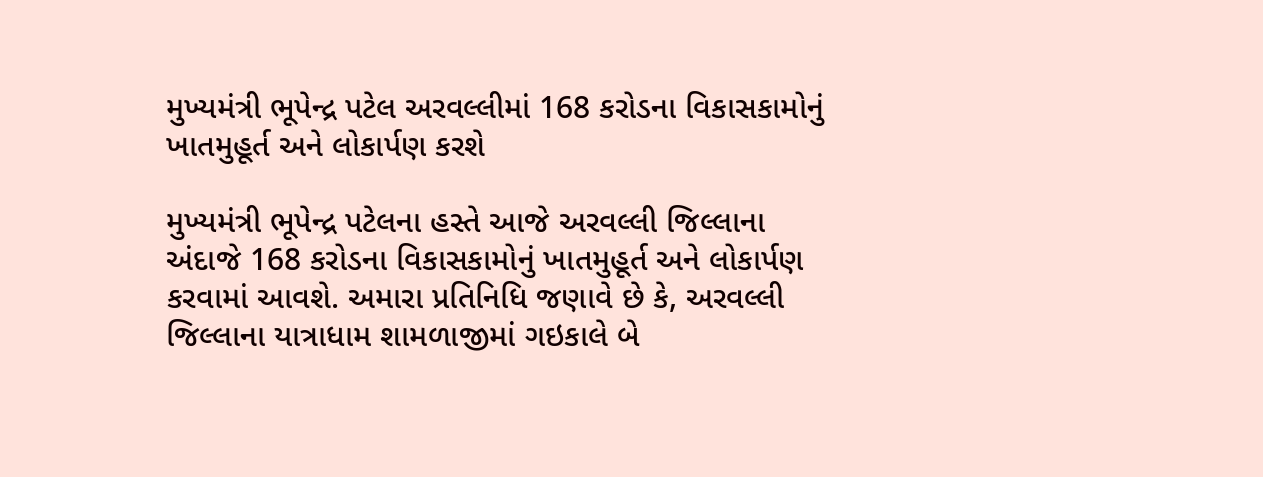મુખ્યમંત્રી ભૂપેન્દ્ર પટેલ અરવલ્લીમાં 168 કરોડના વિકાસકામોનું ખાતમુહૂર્ત અને લોકાર્પણ કરશે

મુખ્યમંત્રી ભૂપેન્દ્ર પટેલના હસ્તે આજે અરવલ્લી જિલ્લાના અંદાજે 168 કરોડના વિકાસકામોનું ખાતમુહૂર્ત અને લોકાર્પણ કરવામાં આવશે. અમારા પ્રતિનિધિ જણાવે છે કે, અરવલ્લી જિલ્લાના યાત્રાધામ શામળાજીમાં ગઇકાલે બે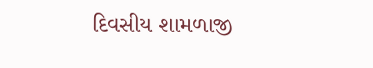દિવસીય શામળાજી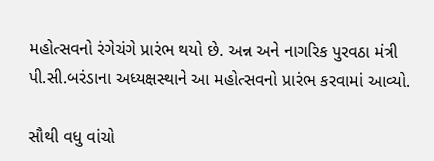મહોત્સવનો રંગેચંગે પ્રારંભ થયો છે. અન્ન અને નાગરિક પુરવઠા મંત્રી પી.સી.બરંડાના અધ્યક્ષસ્થાને આ મહોત્સવનો પ્રારંભ કરવામાં આવ્યો.

સૌથી વધુ વાંચો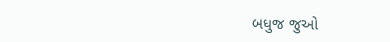બધુજ જુઓ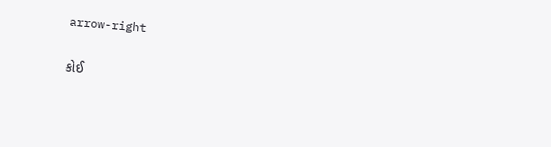arrow-right

કોઈ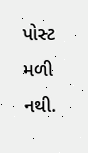પોસ્ટ મળી નથી.